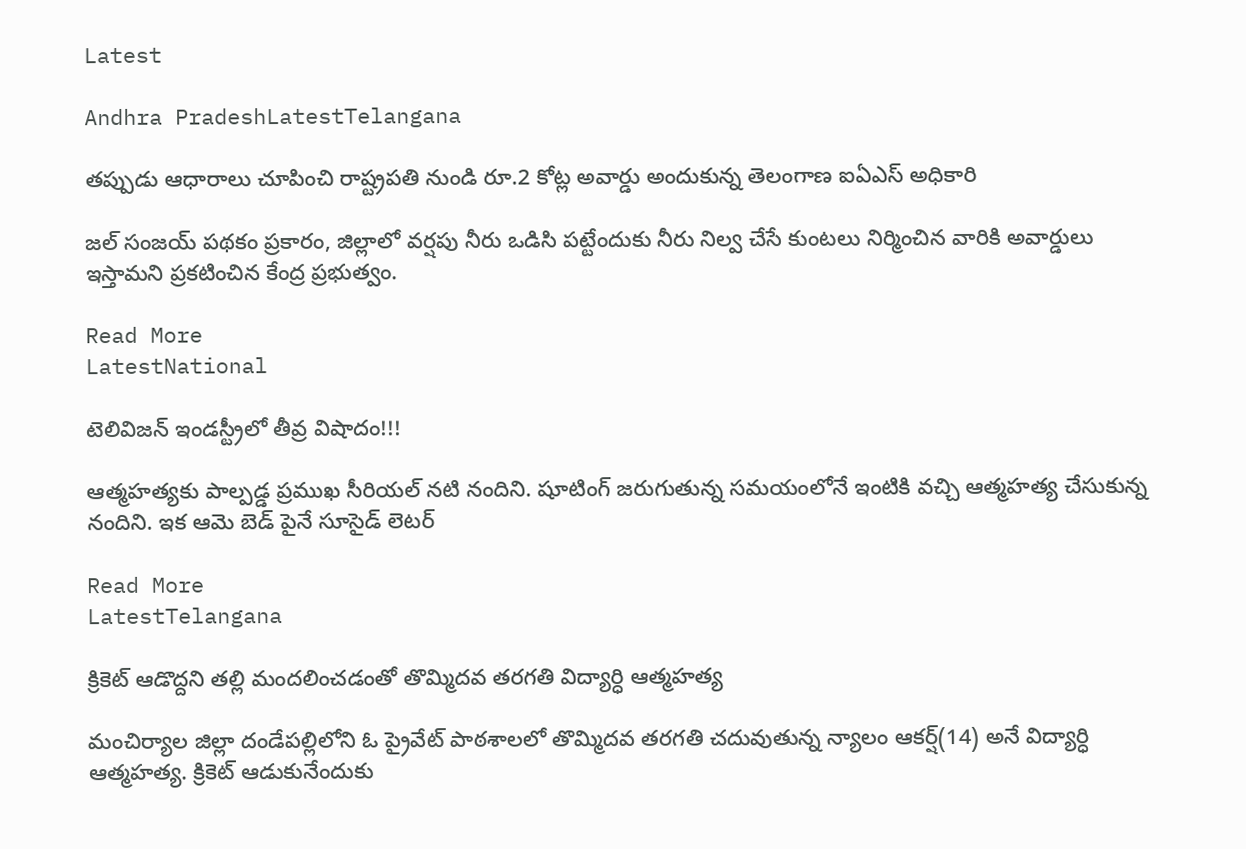Latest

Andhra PradeshLatestTelangana

తప్పుడు ఆధారాలు చూపించి రాష్ట్రపతి నుండి రూ.2 కోట్ల అవార్డు అందుకున్న తెలంగాణ ఐఏఎస్ అధికారి

జల్ సంజయ్ పథకం ప్రకారం, జిల్లాలో వర్షపు నీరు ఒడిసి పట్టేందుకు నీరు నిల్వ చేసే కుంటలు నిర్మించిన వారికి అవార్డులు ఇస్తామని ప్రకటించిన కేంద్ర ప్రభుత్వం.

Read More
LatestNational

టెలివిజన్ ఇండస్ట్రీలో తీవ్ర విషాదం!!!

ఆత్మహత్యకు పాల్పడ్డ ప్రముఖ సీరియల్ నటి నందిని. షూటింగ్ జరుగుతున్న సమయంలోనే ఇంటికి వచ్చి ఆత్మహత్య చేసుకున్న నందిని. ఇక ఆమె బెడ్ పైనే సూసైడ్ లెటర్

Read More
LatestTelangana

క్రికెట్ ఆడొద్దని తల్లి మందలించడంతో తొమ్మిదవ తరగతి విద్యార్ధి ఆత్మహత్య

మంచిర్యాల జిల్లా దండేపల్లిలోని ఓ ప్రైవేట్ పాఠశాలలో తొమ్మిదవ తరగతి చదువుతున్న న్యాలం ఆకర్ష్(14) అనే విద్యార్ధి ఆత్మహత్య. క్రికెట్ ఆడుకునేందుకు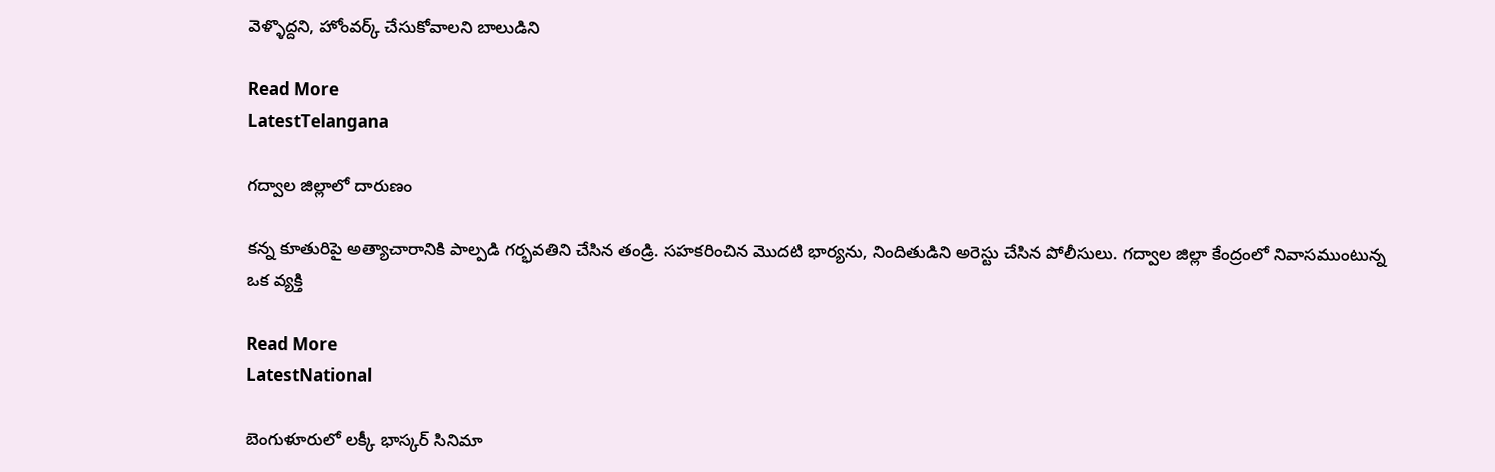వెళ్ళొద్దని, హోంవర్క్ చేసుకోవాలని బాలుడిని

Read More
LatestTelangana

గద్వాల జిల్లాలో దారుణం

కన్న కూతురిపై అత్యాచారానికి పాల్పడి గర్భవతిని చేసిన తండ్రి. సహకరించిన మొదటి భార్యను, నిందితుడిని అరెస్టు చేసిన పోలీసులు. గద్వాల జిల్లా కేంద్రంలో నివాసముంటున్న ఒక వ్యక్తి

Read More
LatestNational

బెంగుళూరులో లక్కీ భాస్కర్ సినిమా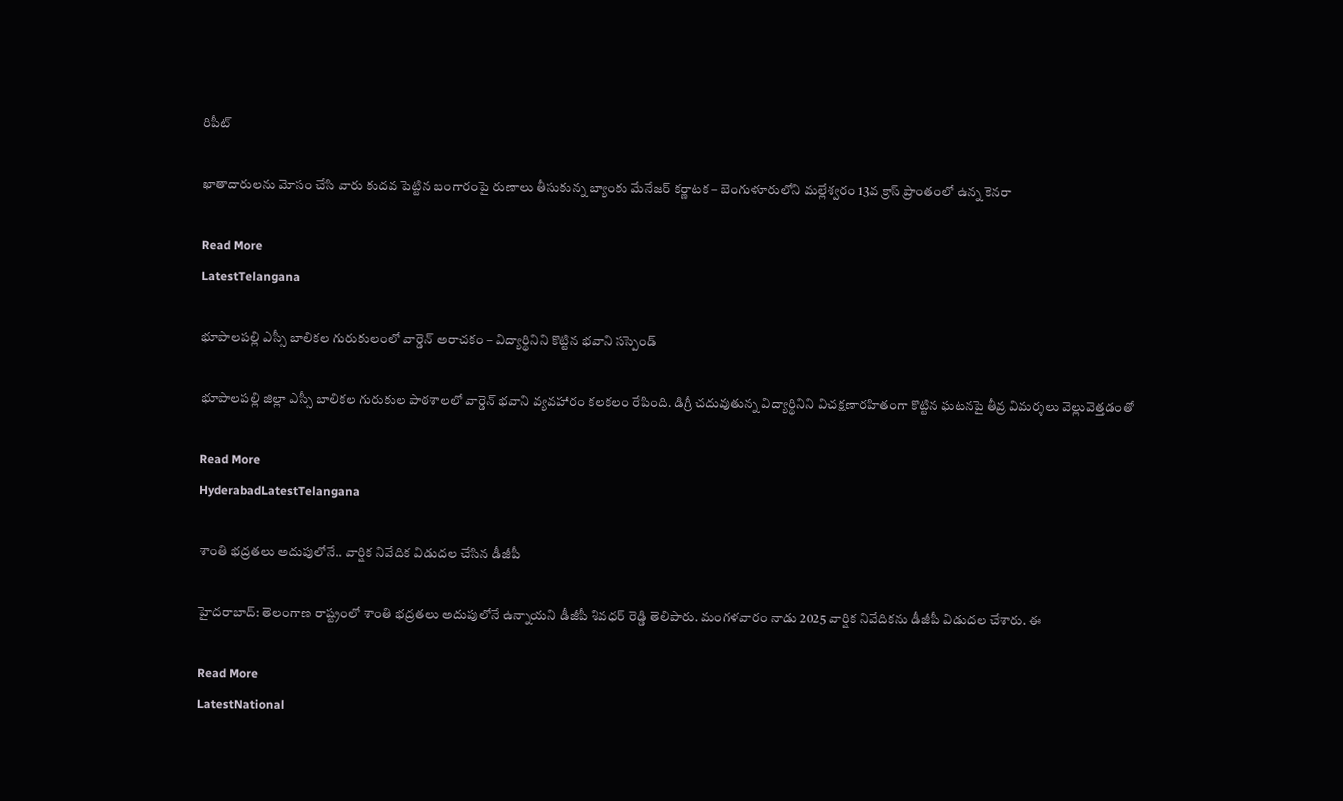రిపీట్

ఖాతాదారులను మోసం చేసి వారు కుదవ పెట్టిన బంగారంపై రుణాలు తీసుకున్న బ్యాంకు మేనేజర్ కర్ణాటక – బెంగుళూరులోని మల్లేశ్వరం 13వ క్రాస్ ప్రాంతంలో ఉన్న కెనరా

Read More
LatestTelangana

భూపాలపల్లి ఎస్సీ బాలికల గురుకులంలో వార్డెన్ అరాచకం – విద్యార్థినిని కొట్టిన భవాని సస్పెండ్

భూపాలపల్లి జిల్లా ఎస్సీ బాలికల గురుకుల పాఠశాలలో వార్డెన్ భవాని వ్యవహారం కలకలం రేపింది. డిగ్రీ చదువుతున్న విద్యార్థినిని విచక్షణారహితంగా కొట్టిన ఘటనపై తీవ్ర విమర్శలు వెల్లువెత్తడంతో

Read More
HyderabadLatestTelangana

శాంతి భద్రతలు అదుపులోనే.. వార్షిక నివేదిక విడుదల చేసిన డీజీపీ

హైదరాబాద్: తెలంగాణ రాష్ట్రంలో శాంతి భద్రతలు అదుపులోనే ఉన్నాయని డీజీపీ శివధర్ రెడ్డి తెలిపారు. మంగళవారం నాడు 2025 వార్షిక నివేదికను డీజీపీ విడుదల చేశారు. ఈ

Read More
LatestNational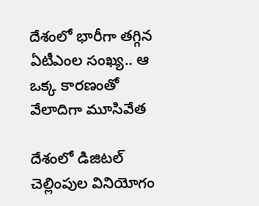దేశంలో భారీగా తగ్గిన ఏటీఎంల సంఖ్య.. ఆ ఒక్క కారణంతో వేలాదిగా మూసివేత

దేశంలో డిజిటల్ చెల్లింపుల వినియోగం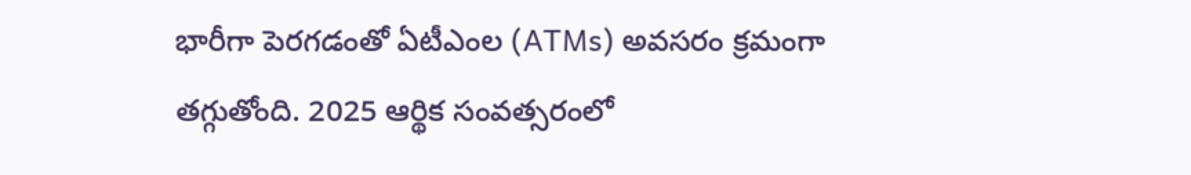భారీగా పెరగడంతో ఏటీఎంల (ATMs) అవసరం క్రమంగా తగ్గుతోంది. 2025 ఆర్థిక సంవత్సరంలో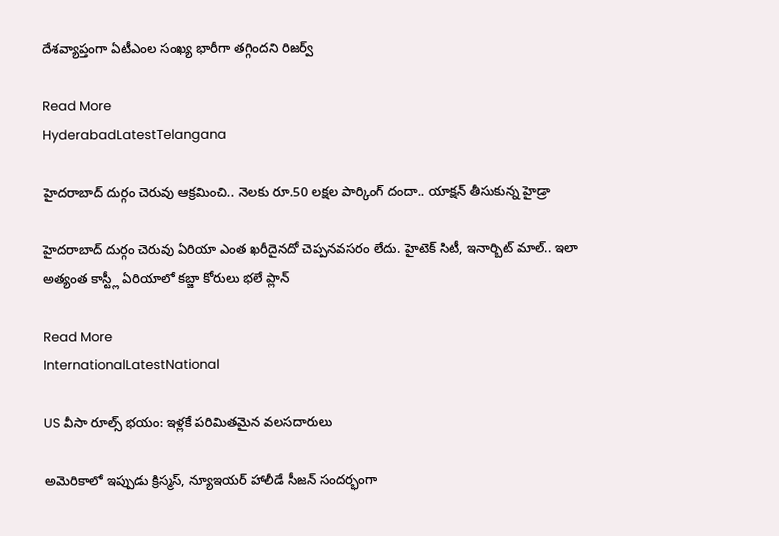దేశవ్యాప్తంగా ఏటీఎంల సంఖ్య భారీగా తగ్గిందని రిజర్వ్

Read More
HyderabadLatestTelangana

హైదరాబాద్ దుర్గం చెరువు ఆక్రమించి.. నెలకు రూ.50 లక్షల పార్కింగ్ దందా.. యాక్షన్ తీసుకున్న హైడ్రా

హైదరాబాద్ దుర్గం చెరువు ఏరియా ఎంత ఖరీదైనదో చెప్పనవసరం లేదు. హైటెక్ సిటీ, ఇనార్బిట్ మాల్.. ఇలా అత్యంత కాస్ట్లీ ఏరియాలో కబ్జా కోరులు భలే ప్లాన్

Read More
InternationalLatestNational

US వీసా రూల్స్‌ భయం: ఇళ్లకే పరిమితమైన వలసదారులు

అమెరికాలో ఇప్పుడు క్రిస్మస్‌, న్యూఇయర్‌ హాలీడే సీజన్‌ సందర్భంగా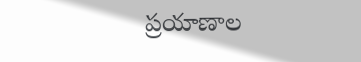ప్రయాణాల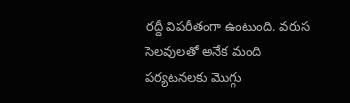రద్దీ విపరీతంగా ఉంటుంది. వరుస సెలవులతో అనేక మంది పర్యటనలకు మొగ్గు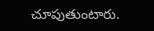చూపుతుంటారు.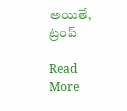అయితే, ట్రంప్‌

Read More